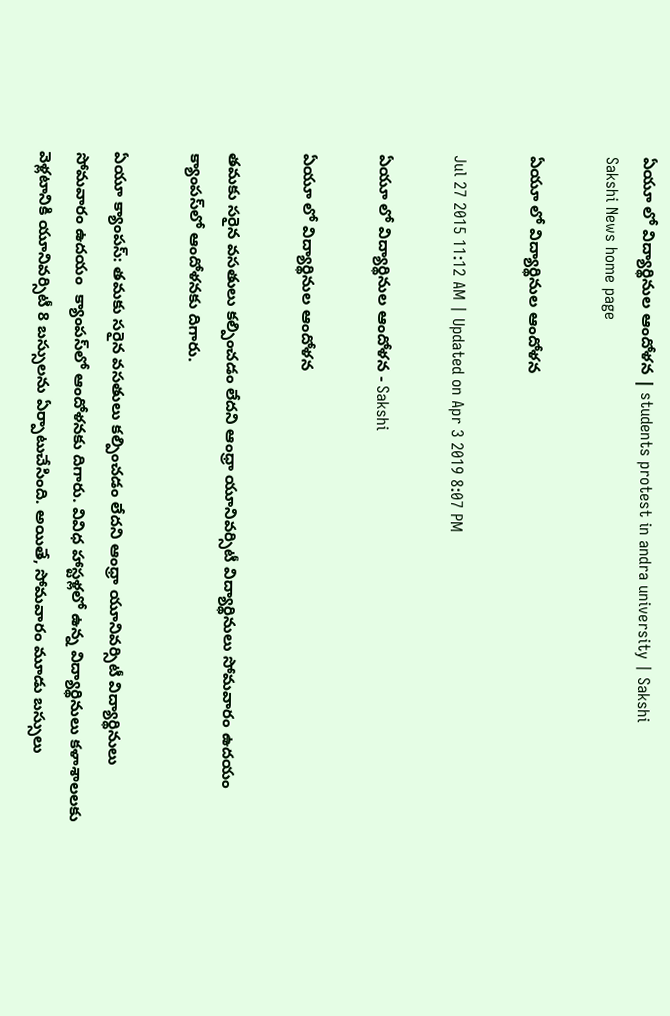ఏయూ లో విద్యార్థినుల ఆందోళన | students protest in andra university | Sakshi
Sakshi News home page

ఏయూ లో విద్యార్థినుల ఆందోళన

Jul 27 2015 11:12 AM | Updated on Apr 3 2019 8:07 PM

ఏయూ లో విద్యార్థినుల ఆందోళన - Sakshi

ఏయూ లో విద్యార్థినుల ఆందోళన

తమకు సరైన వసతులు కల్పించడం లేదని ఆంధ్రా యూనివర్సిటీ విద్యార్థినులు సోమవారం ఉదయం క్యాంపస్‌లో ఆందోళనకు దిగారు.

ఏయూ క్యాంపస్: తమకు సరైన వసతులు కల్పించడం లేదని ఆంధ్రా యూనివర్సిటీ విద్యార్థినులు సోమవారం ఉదయం  క్యాంపస్‌లో ఆందోళనకు దిగారు. వివిధ హాస్టళ్లలో ఉన్న విద్యార్థినులు కళాశాలలకు వెళ్లటానికి యూనివర్సిటీ 8 బస్సులను ఏర్పాటుచేసింది. అయితే, సోమవారం మూడు బస్సులు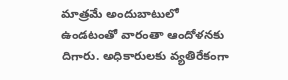మాత్రమే అందుబాటులో ఉండటంతో వారంతా ఆందోళనకు దిగారు. అధికారులకు వ్యతిరేకంగా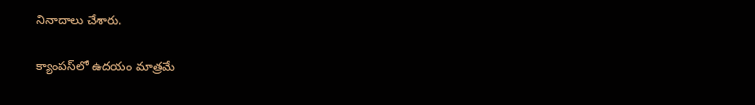నినాదాలు చేశారు.

క్యాంపస్‌లో ఉదయం మాత్రమే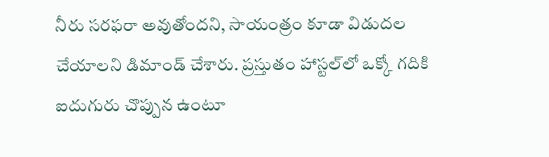నీరు సరఫరా అవుతోందని, సాయంత్రం కూడా విడుదల చేయాలని డిమాండ్ చేశారు. ప్రస్తుతం హాస్టల్‌లో ఒక్కో గదికి ఐదుగురు చొప్పున ఉంటూ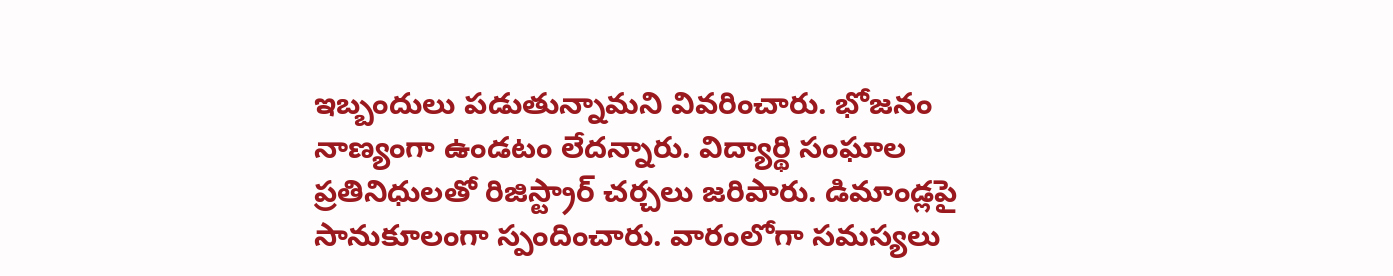ఇబ్బందులు పడుతున్నామని వివరించారు. భోజనం నాణ్యంగా ఉండటం లేదన్నారు. విద్యార్థి సంఘాల ప్రతినిధులతో రిజిస్ట్రార్ చర్చలు జరిపారు. డిమాండ్లపై సానుకూలంగా స్పందించారు. వారంలోగా సమస్యలు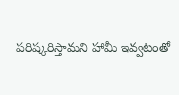పరిష్కరిస్తామని హామీ ఇవ్వటంతో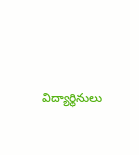విద్యార్థినులు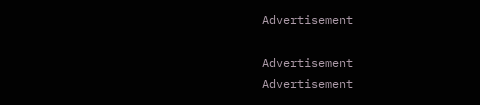Advertisement

Advertisement
Advertisement